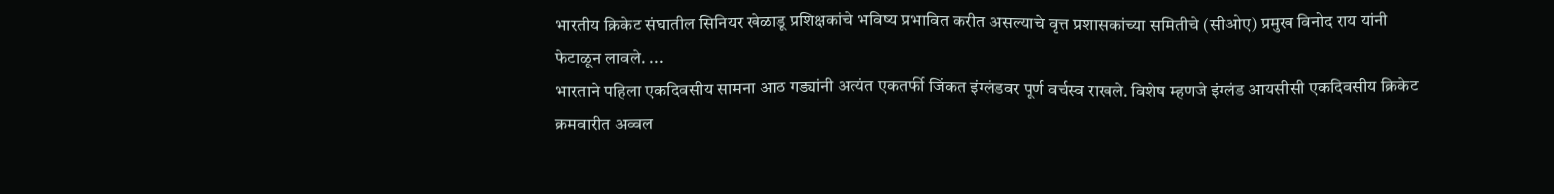भारतीय क्रिकेट संघातील सिनियर खेळाडू प्रशिक्षकांचे भविष्य प्रभावित करीत असल्याचे वृत्त प्रशासकांच्या समितीचे (सीओए) प्रमुख विनोद राय यांनी फेटाळून लावले. ...
भारताने पहिला एकदिवसीय सामना आठ गड्यांनी अत्यंत एकतर्फी जिंकत इंग्लंडवर पूर्ण वर्चस्व राखले. विशेष म्हणजे इंग्लंड आयसीसी एकदिवसीय क्रिकेट क्रमवारीत अव्वल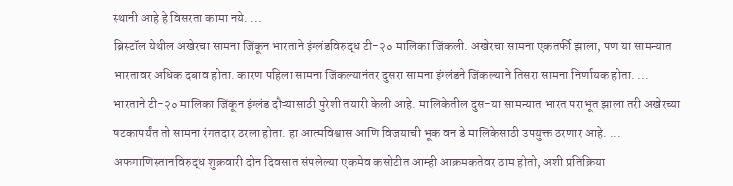स्थानी आहे हे विसरता कामा नये. ...
ब्रिस्टॉल येथील अखेरचा सामना जिंकून भारताने इंग्लंडविरुद्ध टी-२० मालिका जिंकली. अखेरचा सामना एकतर्फी झाला, पण या सामन्यात भारतावर अधिक दबाव होता. कारण पहिला सामना जिंकल्यानंतर दुसरा सामना इंग्लंडने जिंकल्याने तिसरा सामना निर्णायक होता. ...
भारताने टी-२० मालिका जिंकून इंग्लंड दौऱ्यासाठी पुरेशी तयारी केली आहे. मालिकेतील दुस-या सामन्यात भारत पराभूत झाला तरी अखेरच्या षटकापर्यंत तो सामना रंगतदार ठरला होता. हा आत्मविश्वास आणि विजयाची भूक वन डे मालिकेसाठी उपयुक्त ठरणार आहे. ...
अफगाणिस्तानविरुद्ध शुक्रवारी दोन दिवसात संपलेल्या एकमेव कसोटीत आम्ही आक्रमकतेवर ठाम होतो, अशी प्रतिक्रिया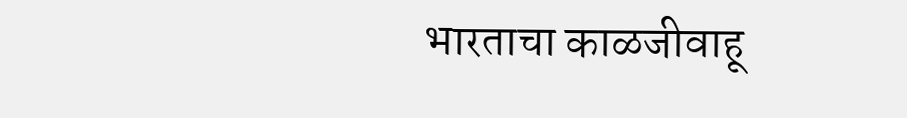भारताचा काळजीवाहू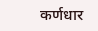कर्णधार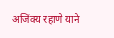अजिंक्य रहाणे याने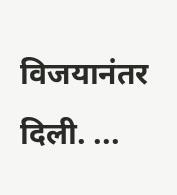विजयानंतर दिली. ...